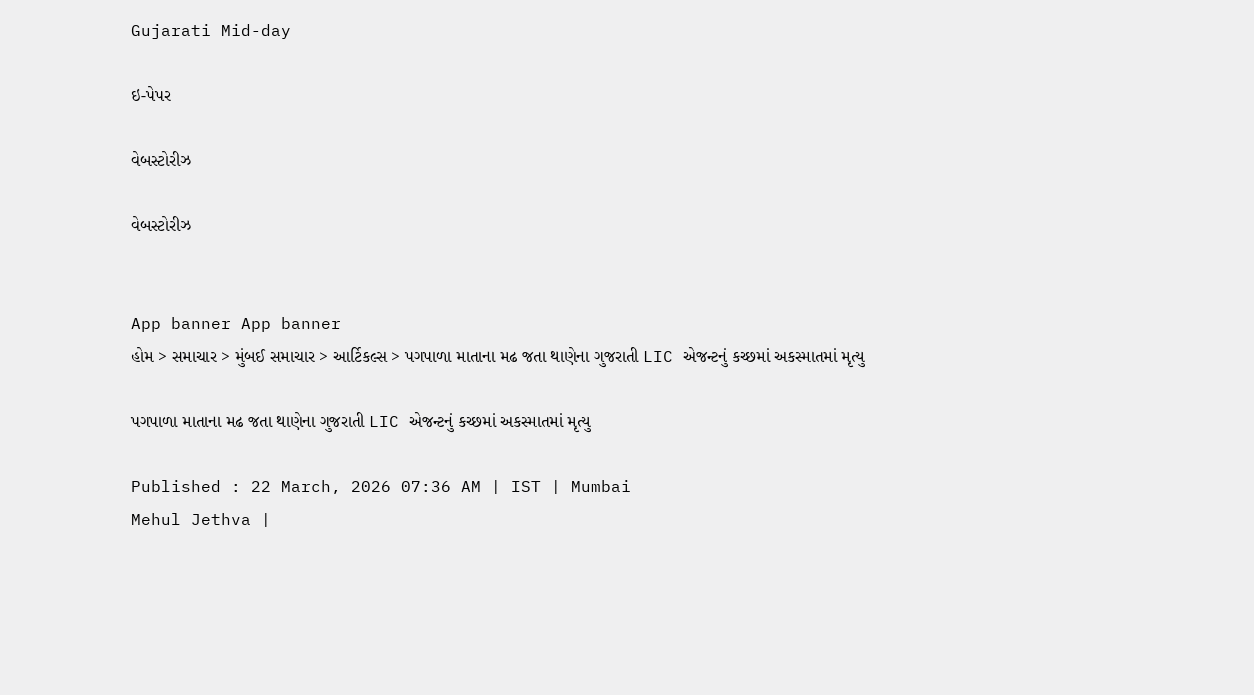Gujarati Mid-day

ઇ-પેપર

વેબસ્ટોરીઝ

વેબસ્ટોરીઝ


App banner App banner
હોમ > સમાચાર > મુંબઈ સમાચાર > આર્ટિકલ્સ > પગપાળા માતાના મઢ જતા થાણેના ગુજરાતી LIC એજન્ટનું કચ્છમાં અકસ્માતમાં મૃત્યુ

પગપાળા માતાના મઢ જતા થાણેના ગુજરાતી LIC એજન્ટનું કચ્છમાં અકસ્માતમાં મૃત્યુ

Published : 22 March, 2026 07:36 AM | IST | Mumbai
Mehul Jethva |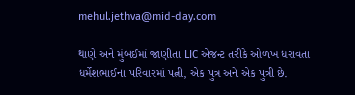mehul.jethva@mid-day.com

થાણે અને મુંબઈમાં જાણીતા LIC એજન્ટ તરીકે ઓળખ ધરાવતા ધર્મેશભાઈના પરિવારમાં પત્ની, એક પુત્ર અને એક પુત્રી છે.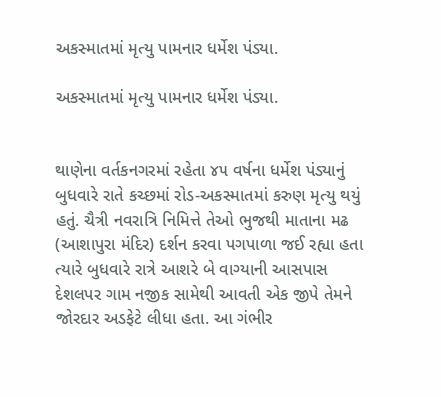અકસ્માતમાં મૃત્યુ પામનાર ધર્મેશ પંડ્યા.

અકસ્માતમાં મૃત્યુ પામનાર ધર્મેશ પંડ્યા.


થાણેના વર્તકનગરમાં રહેતા ૪૫ વર્ષના ધર્મેશ પંડ્યાનું બુધવારે રાતે કચ્છમાં રોડ-અકસ્માતમાં કરુણ મૃત્યુ થયું હતું. ચૈત્રી નવરાત્રિ નિમિત્તે તેઓ ભુજથી માતાના મઢ (આશાપુરા મંદિર) દર્શન કરવા પગપાળા જઈ રહ્યા હતા ત્યારે બુધવારે રાત્રે આશરે બે વાગ્યાની આસપાસ દેશલપર ગામ નજીક સામેથી આવતી એક જીપે તેમને જોરદાર અડફેટે લીધા હતા. આ ગંભીર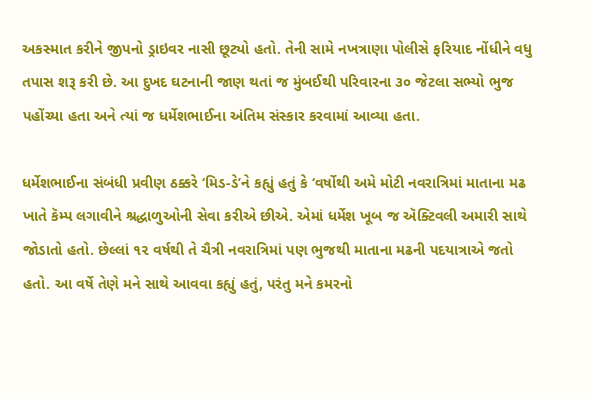અકસ્માત કરીને જીપનો ડ્રાઇવર નાસી છૂટ્યો હતો. તેની સામે નખત્રાણા પોલીસે ફરિયાદ નોંધીને વધુ તપાસ શરૂ કરી છે. આ દુખદ ઘટનાની જાણ થતાં જ મુંબઈથી પરિવારના ૩૦ જેટલા સભ્યો ભુજ પહોંચ્યા હતા અને ત્યાં જ ધર્મેશભાઈના અંતિમ સંસ્કાર કરવામાં આવ્યા હતા.

ધર્મેશભાઈના સંબંધી પ્રવીણ ઠક્કરે ‘મિડ-ડે’ને કહ્યું હતું કે ‘વર્ષોથી અમે મોટી નવરાત્રિમાં માતાના મઢ ખાતે કૅમ્પ લગાવીને શ્રદ્ધાળુઓની સેવા કરીએ છીએ. એમાં ધર્મેશ ખૂબ જ ઍક્ટિવલી અમારી સાથે જોડાતો હતો. છેલ્લાં ૧૨ વર્ષથી તે ચૈત્રી નવરાત્રિમાં પણ ભુજથી માતાના મઢની પદયાત્રાએ જતો હતો. આ વર્ષે તેણે મને સાથે આવવા કહ્યું હતું, પરંતુ મને કમરનો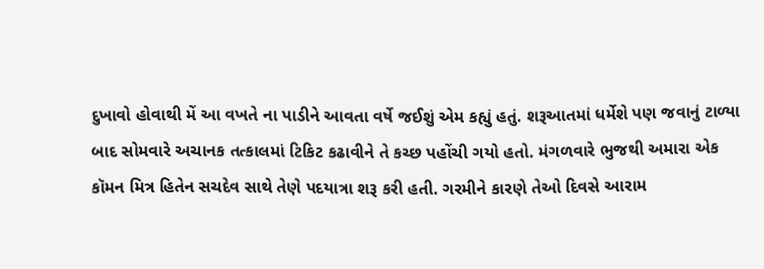દુખાવો હોવાથી મેં આ વખતે ના પાડીને આવતા વર્ષે જઈશું એમ કહ્યું હતું. શરૂઆતમાં ધર્મેશે પણ જવાનું ટાળ્યા બાદ સોમવારે અચાનક તત્કાલમાં ટિકિટ કઢાવીને તે કચ્છ પહોંચી ગયો હતો. મંગળવારે ભુજથી અમારા એક કૉમન મિત્ર હિતેન સચદેવ સાથે તેણે પદયાત્રા શરૂ કરી હતી. ગરમીને કારણે તેઓ દિવસે આરામ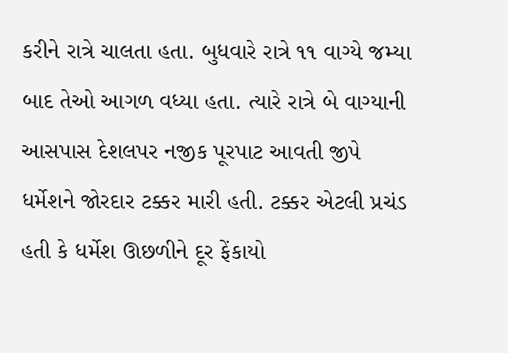કરીને રાત્રે ચાલતા હતા. બુધવારે રાત્રે ૧૧ વાગ્યે જમ્યા બાદ તેઓ આગળ વધ્યા હતા. ત્યારે રાત્રે બે વાગ્યાની આસપાસ દેશલપર નજીક પૂરપાટ આવતી જીપે ધર્મેશને જોરદાર ટક્કર મારી હતી. ટક્કર એટલી પ્રચંડ હતી કે ધર્મેશ ઊછળીને દૂર ફેંકાયો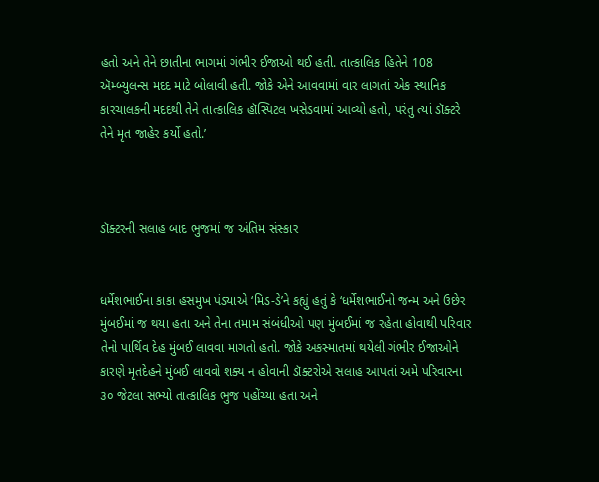હતો અને તેને છાતીના ભાગમાં ગંભીર ઈજાઓ થઈ હતી. તાત્કાલિક હિતેને 108 ઍમ્બ્યુલન્સ મદદ માટે બોલાવી હતી. જોકે એને આવવામાં વાર લાગતાં એક સ્થાનિક કારચાલકની મદદથી તેને તાત્કાલિક હૉસ્પિટલ ખસેડવામાં આવ્યો હતો, પરંતુ ત્યાં ડૉક્ટરે તેને મૃત જાહેર કર્યો હતો.’



ડૉક્ટરની સલાહ બાદ ભુજમાં જ અંતિમ સંસ્કાર


ધર્મેશભાઈના કાકા હસમુખ પંડ્યાએ ‘મિડ-ડે’ને કહ્યું હતું કે ‘ધર્મેશભાઈનો જન્મ અને ઉછેર મુંબઈમાં જ થયા હતા અને તેના તમામ સંબંધીઓ પણ મુંબઈમાં જ રહેતા હોવાથી પરિવાર તેનો પાર્થિવ દેહ મુંબઈ લાવવા માગતો હતો. જોકે અકસ્માતમાં થયેલી ગંભીર ઈજાઓને કારણે મૃતદેહને મુંબઈ લાવવો શક્ય ન હોવાની ડૉક્ટરોએ સલાહ આપતાં અમે પરિવારના ૩૦ જેટલા સભ્યો તાત્કાલિક ભુજ પહોંચ્યા હતા અને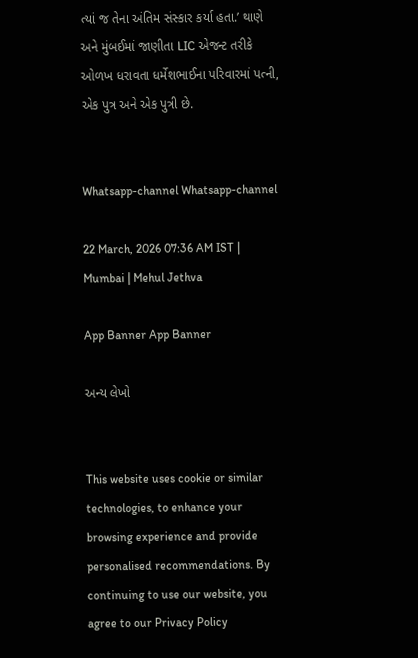ત્યાં જ તેના અંતિમ સંસ્કાર કર્યા હતા.’ થાણે અને મુંબઈમાં જાણીતા LIC એજન્ટ તરીકે ઓળખ ધરાવતા ધર્મેશભાઈના પરિવારમાં પત્ની, એક પુત્ર અને એક પુત્રી છે.


Whatsapp-channel Whatsapp-channel

22 March, 2026 07:36 AM IST | Mumbai | Mehul Jethva

App Banner App Banner

અન્ય લેખો


This website uses cookie or similar technologies, to enhance your browsing experience and provide personalised recommendations. By continuing to use our website, you agree to our Privacy Policy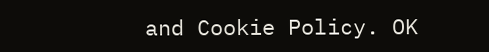and Cookie Policy. OK